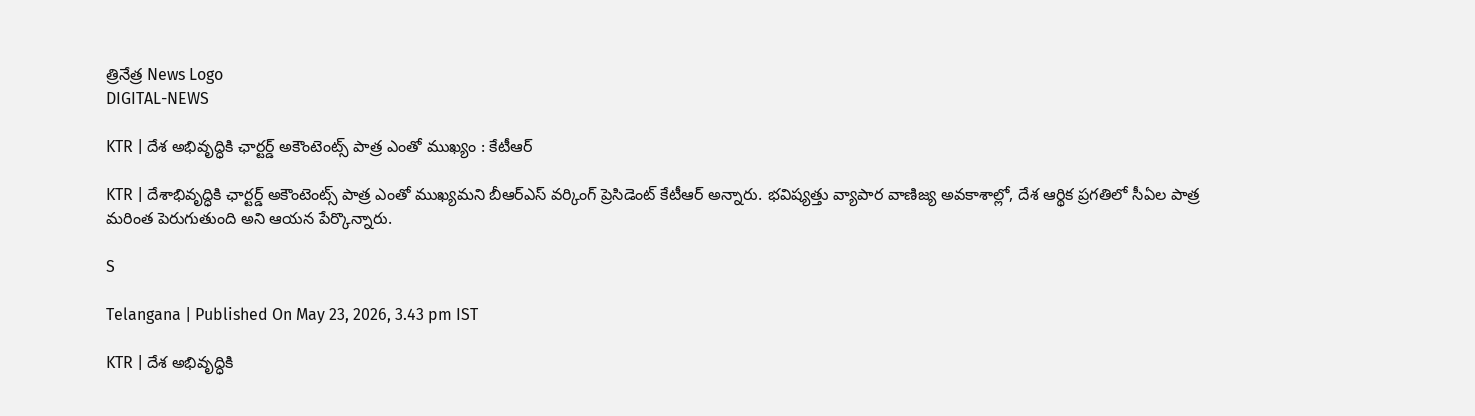త్రినేత్ర News Logo
DIGITAL-NEWS

KTR | దేశ అభివృద్ధికి ఛార్టర్డ్ అకౌంటెంట్స్ పాత్ర ఎంతో ముఖ్యం : కేటీఆర్

KTR | దేశాభివృద్ధికి ఛార్ట‌ర్డ్ అకౌంటెంట్స్ పాత్ర ఎంతో ముఖ్య‌మని బీఆర్ఎస్ వ‌ర్కింగ్ ప్రెసిడెంట్ కేటీఆర్ అన్నారు. భవిష్యత్తు వ్యాపార వాణిజ్య అవకాశాల్లో, దేశ ఆర్థిక ప్రగతిలో సీఏల పాత్ర మరింత పెరుగుతుంది అని ఆయ‌న పేర్కొన్నారు.

S

Telangana | Published On May 23, 2026, 3.43 pm IST

KTR | దేశ అభివృద్ధికి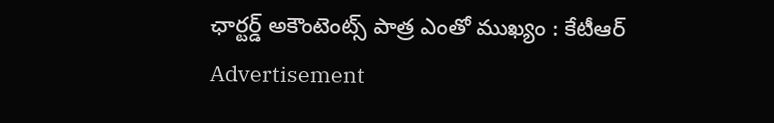ఛార్టర్డ్ అకౌంటెంట్స్ పాత్ర ఎంతో ముఖ్యం : కేటీఆర్
Advertisement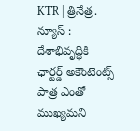KTR | త్రినేత్ర. న్యూస్ : దేశాభివృద్ధికి ఛార్ట‌ర్డ్ అకౌంటెంట్స్ పాత్ర ఎంతో ముఖ్య‌మని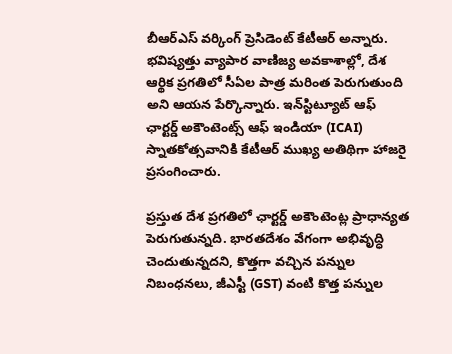బీఆర్ఎస్ వ‌ర్కింగ్ ప్రెసిడెంట్ కేటీఆర్ అన్నారు. భవిష్యత్తు వ్యాపార వాణిజ్య అవకాశాల్లో, దేశ ఆర్థిక ప్రగతిలో సీఏల పాత్ర మరింత పెరుగుతుంది అని ఆయ‌న పేర్కొన్నారు. ఇన్‌స్టిట్యూట్ ఆఫ్ ఛార్టర్డ్ అకౌంటెంట్స్ ఆఫ్ ఇండియా (ICAI) స్నాత‌కోత్స‌వానికి కేటీఆర్ ముఖ్య అతిథిగా హాజరై ప్ర‌సంగించారు.

ప్రస్తుత దేశ ప్రగతిలో ఛార్టర్డ్ అకౌంటెంట్ల ప్రాధాన్యత పెరుగుతున్నది. భారతదేశం వేగంగా అభివృద్ధి చెందుతున్నదని, కొత్తగా వచ్చిన పన్నుల నిబంధనలు, జీఎస్టీ (GST) వంటి కొత్త పన్నుల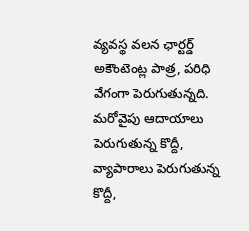వ్యవస్థ వలన ఛార్టర్డ్ అకౌంటెంట్ల పాత్ర, పరిధి వేగంగా పెరుగుతున్నది. మరోవైపు ఆదాయాలు పెరుగుతున్న కొద్దీ, వ్యాపారాలు పెరుగుతున్న కొద్దీ,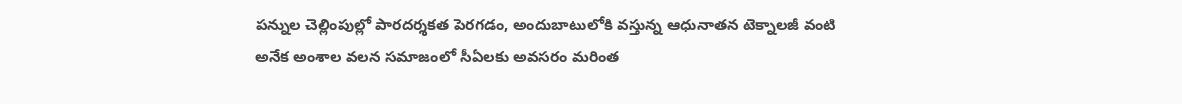పన్నుల చెల్లింపుల్లో పారదర్శకత పెరగడం, అందుబాటులోకి వస్తున్న ఆధునాతన టెక్నాలజీ వంటి అనేక అంశాల వలన సమాజంలో సీఏలకు అవసరం మరింత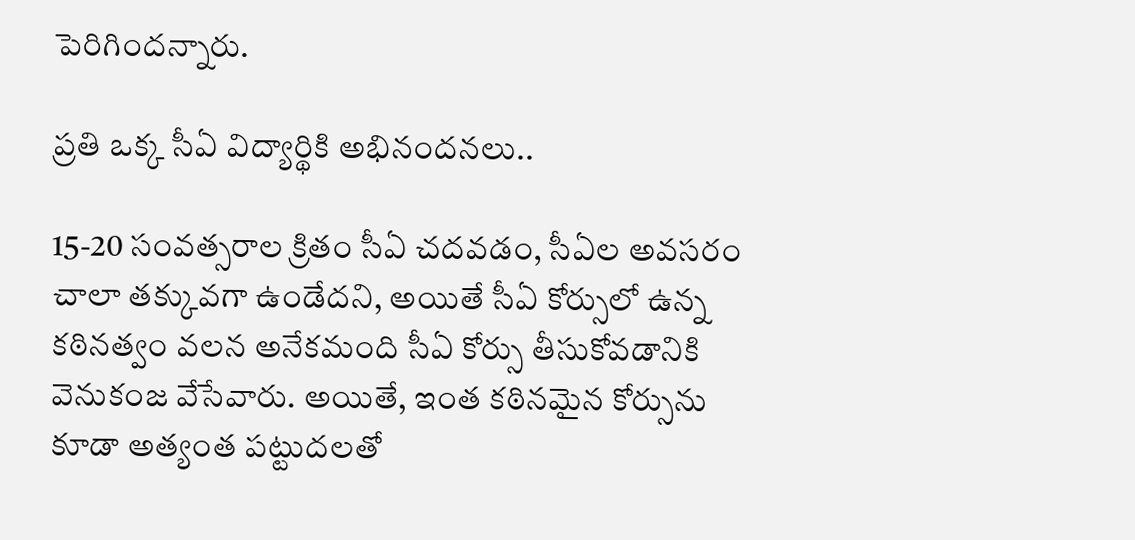పెరిగిందన్నారు.

ప్రతి ఒక్క సీఏ విద్యార్థికి అభినందనలు..

15-20 సంవత్సరాల క్రితం సీఏ చదవడం, సీఏల అవసరం చాలా తక్కువగా ఉండేదని, అయితే సీఏ కోర్సులో ఉన్న కఠినత్వం వలన అనేకమంది సీఏ కోర్సు తీసుకోవడానికి వెనుకంజ వేసేవారు. అయితే, ఇంత కఠినమైన కోర్సును కూడా అత్యంత పట్టుదలతో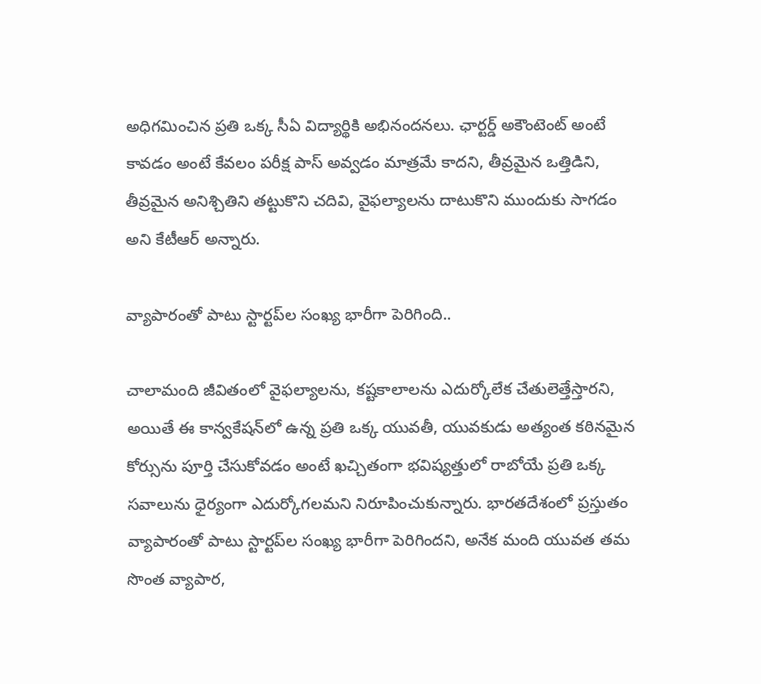అధిగమించిన ప్రతి ఒక్క సీఏ విద్యార్థికి అభినందనలు. ఛార్టర్డ్ అకౌంటెంట్ అంటే కావడం అంటే కేవలం పరీక్ష పాస్ అవ్వడం మాత్రమే కాదని, తీవ్రమైన ఒత్తిడిని, తీవ్రమైన అనిశ్చితిని తట్టుకొని చదివి, వైఫల్యాలను దాటుకొని ముందుకు సాగడం అని కేటీఆర్ అన్నారు.

వ్యాపారంతో పాటు స్టార్టప్‌ల సంఖ్య భారీగా పెరిగింది..

చాలామంది జీవితంలో వైఫల్యాలను, కష్టకాలాలను ఎదుర్కోలేక చేతులెత్తేస్తారని, అయితే ఈ కాన్వకేషన్‌లో ఉన్న ప్రతి ఒక్క యువతీ, యువకుడు అత్యంత కఠినమైన కోర్సును పూర్తి చేసుకోవడం అంటే ఖచ్చితంగా భవిష్యత్తులో రాబోయే ప్రతి ఒక్క సవాలును ధైర్యంగా ఎదుర్కోగలమని నిరూపించుకున్నారు. భారతదేశంలో ప్రస్తుతం వ్యాపారంతో పాటు స్టార్టప్‌ల సంఖ్య భారీగా పెరిగిందని, అనేక మంది యువత తమ సొంత వ్యాపార,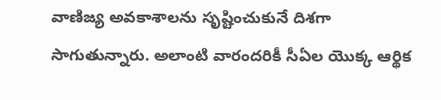వాణిజ్య అవకాశాలను సృష్టించుకునే దిశగా సాగుతున్నారు. అలాంటి వారందరికీ సీఏల యొక్క ఆర్థిక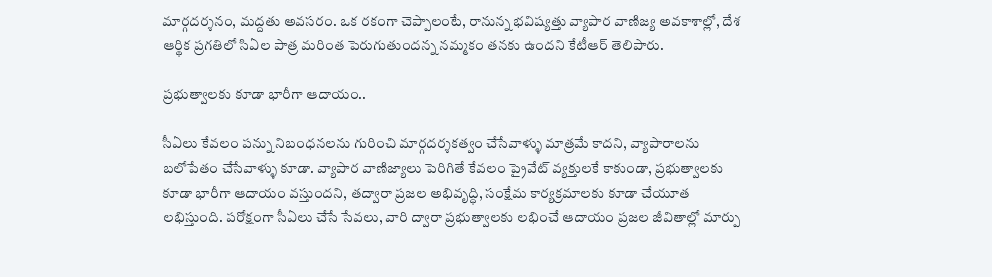మార్గదర్శనం, మద్దతు అవసరం. ఒక రకంగా చెప్పాలంటే, రానున్న భవిష్యత్తు వ్యాపార వాణిజ్య అవకాశాల్లో, దేశ ఆర్థిక ప్రగతిలో సిఏల పాత్ర మరింత పెరుగుతుందన్న నమ్మకం తనకు ఉందని కేటీఆర్ తెలిపారు.

ప్రభుత్వాలకు కూడా భారీగా ఆదాయం..

సీఏలు కేవలం పన్ను నిబంధనలను గురించి మార్గదర్శకత్వం చేసేవాళ్ళు మాత్రమే కాదని, వ్యాపారాలను బలోపేతం చేసేవాళ్ళు కూడా. వ్యాపార వాణిజ్యాలు పెరిగితే కేవలం ప్రైవేట్ వ్యక్తులకే కాకుండా, ప్రభుత్వాలకు కూడా భారీగా ఆదాయం వస్తుందని, తద్వారా ప్రజల అభివృద్ధి, సంక్షేమ కార్యక్రమాలకు కూడా చేయూత లభిస్తుంది. పరోక్షంగా సీఏలు చేసే సేవలు, వారి ద్వారా ప్రభుత్వాలకు లభించే ఆదాయం ప్రజల జీవితాల్లో మార్పు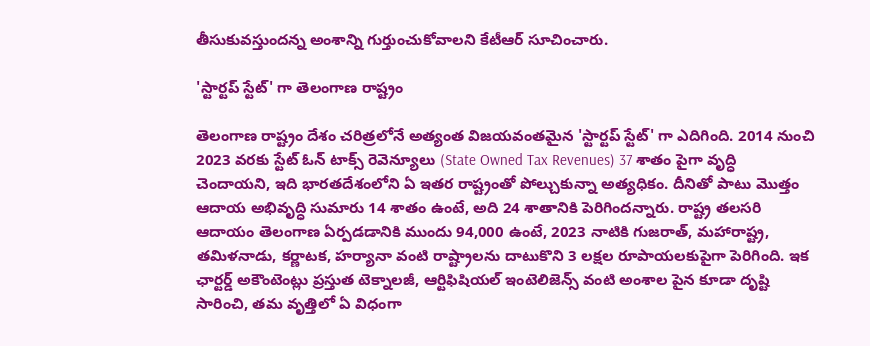తీసుకువస్తుందన్న అంశాన్ని గుర్తుంచుకోవాలని కేటీఆర్ సూచించారు.

'స్టార్టప్ స్టేట్' గా తెలంగాణ రాష్ట్రం

తెలంగాణ రాష్ట్రం దేశం చరిత్రలోనే అత్యంత విజయవంతమైన 'స్టార్టప్ స్టేట్' గా ఎదిగింది. 2014 నుంచి 2023 వరకు స్టేట్ ఓన్ టాక్స్ రెవెన్యూలు (State Owned Tax Revenues) 37 శాతం పైగా వృద్ధి చెందాయని, ఇది భారతదేశంలోని ఏ ఇతర రాష్ట్రంతో పోల్చుకున్నా అత్యధికం. దీనితో పాటు మొత్తం ఆదాయ అభివృద్ధి సుమారు 14 శాతం ఉంటే, అది 24 శాతానికి పెరిగిందన్నారు. రాష్ట్ర తలసరి ఆదాయం తెలంగాణ ఏర్పడడానికి ముందు 94,000 ఉంటే, 2023 నాటికి గుజరాత్, మహారాష్ట్ర, తమిళనాడు, కర్ణాటక, హర్యానా వంటి రాష్ట్రాలను దాటుకొని 3 లక్షల రూపాయలకుపైగా పెరిగింది. ఇక ఛార్టర్డ్ అకౌంటెంట్లు ప్రస్తుత టెక్నాలజీ, ఆర్టిఫిషియల్ ఇంటెలిజెన్స్ వంటి అంశాల పైన కూడా దృష్టి సారించి, తమ వృత్తిలో ఏ విధంగా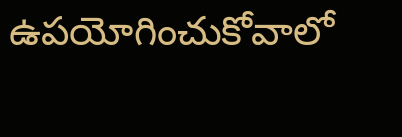ఉపయోగించుకోవాలో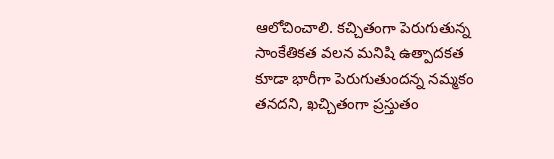ఆలోచించాలి. క‌చ్చితంగా పెరుగుతున్న సాంకేతికత వలన మనిషి ఉత్పాదకత కూడా భారీగా పెరుగుతుందన్న నమ్మకం తనదని, ఖచ్చితంగా ప్రస్తుతం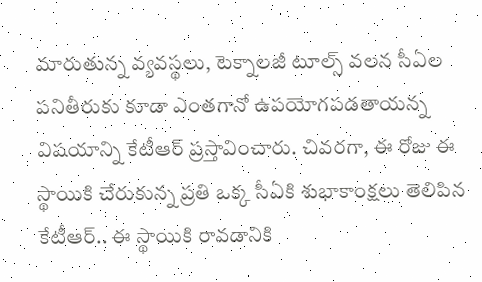మారుతున్న వ్యవస్థలు, టెక్నాలజీ టూల్స్ వలన సీఏల పనితీరుకు కూడా ఎంతగానో ఉపయోగపడతాయన్న విషయాన్ని కేటీఆర్ ప్రస్తావించారు. చివరగా, ఈ రోజు ఈ స్థాయికి చేరుకున్న ప్రతి ఒక్క సీఏకి శుభాకాంక్షలు తెలిపిన కేటీఆర్.. ఈ స్థాయికి రావడానికి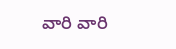వారి వారి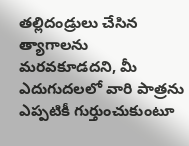తల్లిదండ్రులు చేసిన త్యాగాలను మరవకూడదని, మీ ఎదుగుదలలో వారి పాత్రను ఎప్పటికీ గుర్తుంచుకుంటూ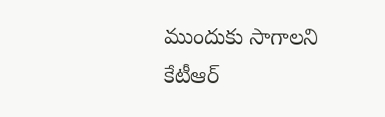ముందుకు సాగాలని కేటీఆర్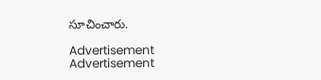సూచించారు.

Advertisement
Advertisement